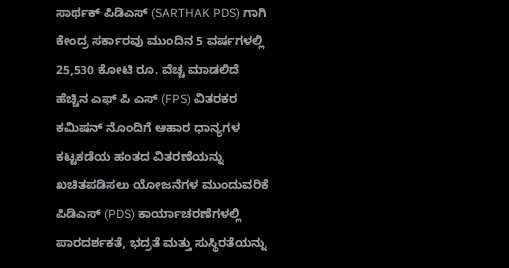ಸಾರ್ಥಕ್ ಪಿಡಿಎಸ್ (SARTHAK PDS) ಗಾಗಿ ಕೇಂದ್ರ ಸರ್ಕಾರವು ಮುಂದಿನ 5 ವರ್ಷಗಳಲ್ಲಿ 25,530 ಕೋಟಿ ರೂ. ವೆಚ್ಚ ಮಾಡಲಿದೆ
ಹೆಚ್ಚಿನ ಎಫ್ ಪಿ ಎಸ್ (FPS) ವಿತರಕರ ಕಮಿಷನ್ ನೊಂದಿಗೆ ಆಹಾರ ಧಾನ್ಯಗಳ ಕಟ್ಟಕಡೆಯ ಹಂತದ ವಿತರಣೆಯನ್ನು ಖಚಿತಪಡಿಸಲು ಯೋಜನೆಗಳ ಮುಂದುವರಿಕೆ
ಪಿಡಿಎಸ್ (PDS) ಕಾರ್ಯಾಚರಣೆಗಳಲ್ಲಿ ಪಾರದರ್ಶಕತೆ, ಭದ್ರತೆ ಮತ್ತು ಸುಸ್ಥಿರತೆಯನ್ನು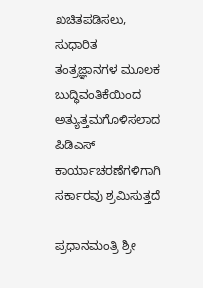ಖಚಿತಪಡಿಸಲು, ಸುಧಾರಿತ ತಂತ್ರಜ್ಞಾನಗಳ ಮೂಲಕ ಬುದ್ಧಿವಂತಿಕೆಯಿಂದ ಅತ್ಯುತ್ತಮಗೊಳಿಸಲಾದ ಪಿಡಿಎಸ್ ಕಾರ್ಯಾಚರಣೆಗಳಿಗಾಗಿ ಸರ್ಕಾರವು ಶ್ರಮಿಸುತ್ತದೆ

ಪ್ರಧಾನಮಂತ್ರಿ ಶ್ರೀ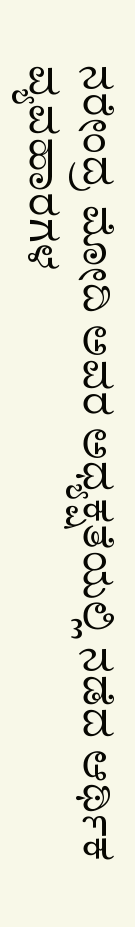ನರೇಂದ್ರ ಮೋದಿ ಅವರ ಅಧ್ಯಕ್ಷತೆಯಲ್ಲಿ ನಡೆದ ಆರ್ಥಿಕ ವ್ಯವಹಾರಗಳ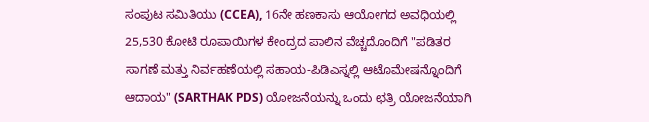ಸಂಪುಟ ಸಮಿತಿಯು (CCEA), 16ನೇ ಹಣಕಾಸು ಆಯೋಗದ ಅವಧಿಯಲ್ಲಿ 25,530 ಕೋಟಿ ರೂಪಾಯಿಗಳ ಕೇಂದ್ರದ ಪಾಲಿನ ವೆಚ್ಚದೊಂದಿಗೆ "ಪಡಿತರ ಸಾಗಣೆ ಮತ್ತು ನಿರ್ವಹಣೆಯಲ್ಲಿ ಸಹಾಯ-ಪಿಡಿಎಸ್ನಲ್ಲಿ ಆಟೊಮೇಷನ್ನೊಂದಿಗೆ ಆದಾಯ" (SARTHAK PDS) ಯೋಜನೆಯನ್ನು ಒಂದು ಛತ್ರಿ ಯೋಜನೆಯಾಗಿ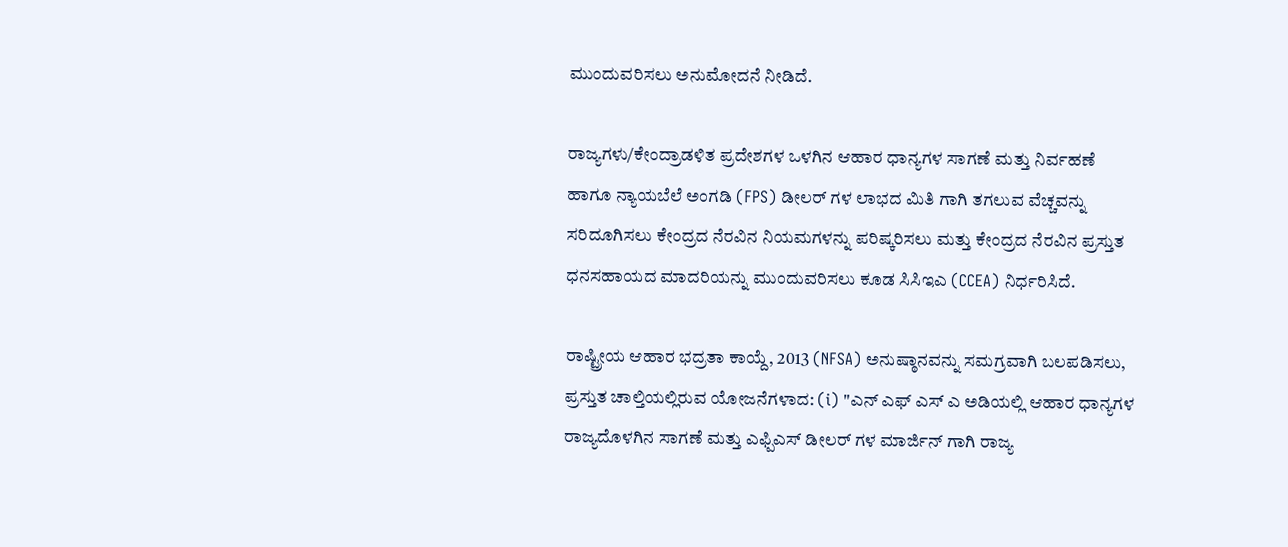ಮುಂದುವರಿಸಲು ಅನುಮೋದನೆ ನೀಡಿದೆ.

ರಾಜ್ಯಗಳು/ಕೇಂದ್ರಾಡಳಿತ ಪ್ರದೇಶಗಳ ಒಳಗಿನ ಆಹಾರ ಧಾನ್ಯಗಳ ಸಾಗಣೆ ಮತ್ತು ನಿರ್ವಹಣೆ ಹಾಗೂ ನ್ಯಾಯಬೆಲೆ ಅಂಗಡಿ (FPS) ಡೀಲರ್ ಗಳ ಲಾಭದ ಮಿತಿ ಗಾಗಿ ತಗಲುವ ವೆಚ್ಚವನ್ನು ಸರಿದೂಗಿಸಲು ಕೇಂದ್ರದ ನೆರವಿನ ನಿಯಮಗಳನ್ನು ಪರಿಷ್ಕರಿಸಲು ಮತ್ತು ಕೇಂದ್ರದ ನೆರವಿನ ಪ್ರಸ್ತುತ ಧನಸಹಾಯದ ಮಾದರಿಯನ್ನು ಮುಂದುವರಿಸಲು ಕೂಡ ಸಿಸಿಇಎ (CCEA) ನಿರ್ಧರಿಸಿದೆ.

ರಾಷ್ಟ್ರೀಯ ಆಹಾರ ಭದ್ರತಾ ಕಾಯ್ದೆ, 2013 (NFSA) ಅನುಷ್ಠಾನವನ್ನು ಸಮಗ್ರವಾಗಿ ಬಲಪಡಿಸಲು, ಪ್ರಸ್ತುತ ಚಾಲ್ತಿಯಲ್ಲಿರುವ ಯೋಜನೆಗಳಾದ: (i) "ಎನ್ ಎಫ್ ಎಸ್ ಎ ಅಡಿಯಲ್ಲಿ ಆಹಾರ ಧಾನ್ಯಗಳ ರಾಜ್ಯದೊಳಗಿನ ಸಾಗಣೆ ಮತ್ತು ಎಫ್ಪಿಎಸ್ ಡೀಲರ್ ಗಳ ಮಾರ್ಜಿನ್ ಗಾಗಿ ರಾಜ್ಯ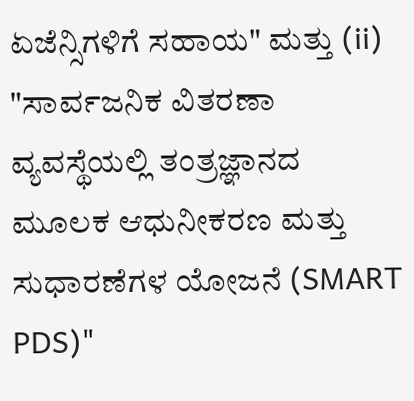ಏಜೆನ್ಸಿಗಳಿಗೆ ಸಹಾಯ" ಮತ್ತು (ii) "ಸಾರ್ವಜನಿಕ ವಿತರಣಾ ವ್ಯವಸ್ಥೆಯಲ್ಲಿ ತಂತ್ರಜ್ಞಾನದ ಮೂಲಕ ಆಧುನೀಕರಣ ಮತ್ತು ಸುಧಾರಣೆಗಳ ಯೋಜನೆ (SMART PDS)"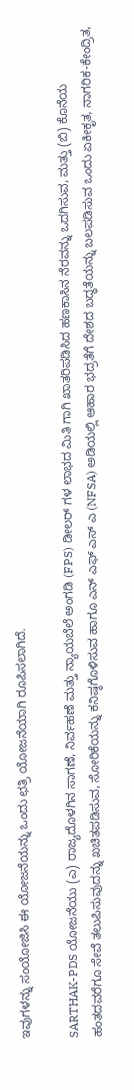ಇವುಗಳನ್ನು ಸಂಯೋಜಿಸಿ ಈ ಯೋಜನೆಯನ್ನು ಒಂದು ಛತ್ರಿ ಯೋಜನೆಯಾಗಿ ರೂಪಿಸಲಾಗಿದೆ.

SARTHAK-PDS ಯೋಜನೆಯು (ಎ) ರಾಜ್ಯದೊಳಗಿನ ಸಾಗಣೆ, ನಿರ್ವಹಣೆ ಮತ್ತು ನ್ಯಾಯಬೆಲೆ ಅಂಗಡಿ (FPS) ಡೀಲರ್ ಗಳ ಲಾಭದ ಮಿತಿ ಗಾಗಿ ಖಾತರಿಪಡಿಸಿದ ಹಣಕಾಸಿನ ನೆರವನ್ನು ಒದಗಿಸುವ, ಮತ್ತು (ಬಿ) ಕೊನೆಯ ಹಂತದವರೆಗೂ ಸೇವೆ ತಲುಪಿಸುವುದನ್ನು ಖಚಿತಪಡಿಸುವ, ಸೋರಿಕೆಯನ್ನು ಕನಿಷ್ಠಗೊಳಿಸುವ ಹಾಗೂ ಎನ್ ಎಫ್ ಎಸ್ ಎ (NFSA) ಅಡಿಯಲ್ಲಿ ಆಹಾರ ಭದ್ರತೆಗೆ ದೇಶದ ಬದ್ಧತೆಯನ್ನು ಬಲಪಡಿಸುವ ಒಂದು ಏಕೀಕೃತ, ನಾಗರಿಕ-ಕೇಂದ್ರಿತ,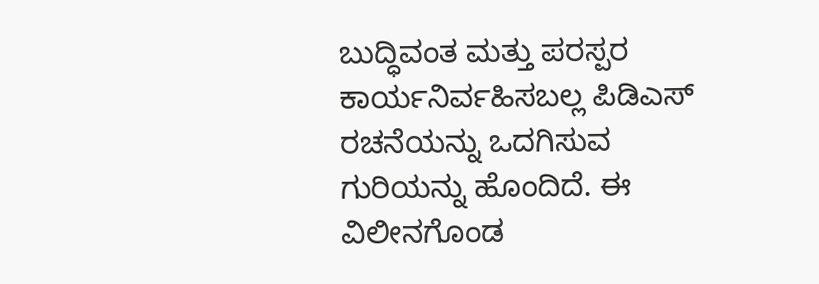ಬುದ್ಧಿವಂತ ಮತ್ತು ಪರಸ್ಪರ ಕಾರ್ಯನಿರ್ವಹಿಸಬಲ್ಲ ಪಿಡಿಎಸ್ ರಚನೆಯನ್ನು ಒದಗಿಸುವ ಗುರಿಯನ್ನು ಹೊಂದಿದೆ. ಈ ವಿಲೀನಗೊಂಡ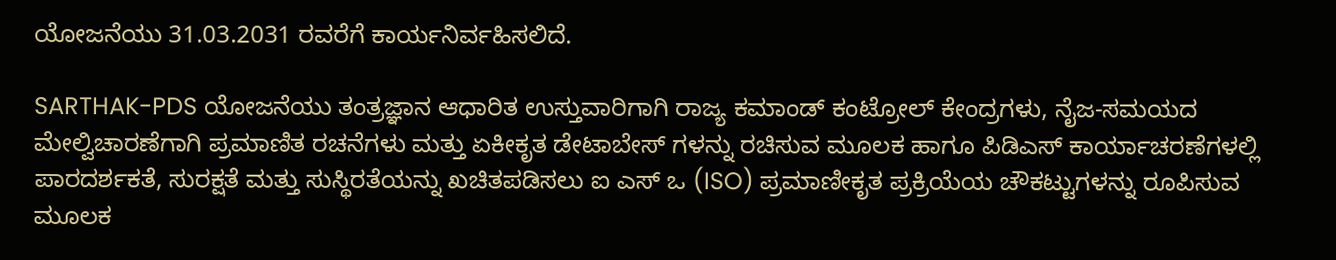ಯೋಜನೆಯು 31.03.2031 ರವರೆಗೆ ಕಾರ್ಯನಿರ್ವಹಿಸಲಿದೆ.

SARTHAK-PDS ಯೋಜನೆಯು ತಂತ್ರಜ್ಞಾನ ಆಧಾರಿತ ಉಸ್ತುವಾರಿಗಾಗಿ ರಾಜ್ಯ ಕಮಾಂಡ್ ಕಂಟ್ರೋಲ್ ಕೇಂದ್ರಗಳು, ನೈಜ-ಸಮಯದ ಮೇಲ್ವಿಚಾರಣೆಗಾಗಿ ಪ್ರಮಾಣಿತ ರಚನೆಗಳು ಮತ್ತು ಏಕೀಕೃತ ಡೇಟಾಬೇಸ್ ಗಳನ್ನು ರಚಿಸುವ ಮೂಲಕ ಹಾಗೂ ಪಿಡಿಎಸ್ ಕಾರ್ಯಾಚರಣೆಗಳಲ್ಲಿ ಪಾರದರ್ಶಕತೆ, ಸುರಕ್ಷತೆ ಮತ್ತು ಸುಸ್ಥಿರತೆಯನ್ನು ಖಚಿತಪಡಿಸಲು ಐ ಎಸ್ ಒ (ISO) ಪ್ರಮಾಣೀಕೃತ ಪ್ರಕ್ರಿಯೆಯ ಚೌಕಟ್ಟುಗಳನ್ನು ರೂಪಿಸುವ ಮೂಲಕ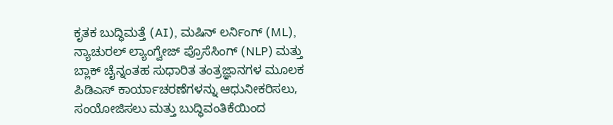ಕೃತಕ ಬುದ್ಧಿಮತ್ತೆ (AI), ಮಷಿನ್ ಲರ್ನಿಂಗ್ (ML), ನ್ಯಾಚುರಲ್ ಲ್ಯಾಂಗ್ವೇಜ್ ಪ್ರೊಸೆಸಿಂಗ್ (NLP) ಮತ್ತು ಬ್ಲಾಕ್ ಚೈನ್ನಂತಹ ಸುಧಾರಿತ ತಂತ್ರಜ್ಞಾನಗಳ ಮೂಲಕ ಪಿಡಿಎಸ್ ಕಾರ್ಯಾಚರಣೆಗಳನ್ನು ಆಧುನೀಕರಿಸಲು, ಸಂಯೋಜಿಸಲು ಮತ್ತು ಬುದ್ಧಿವಂತಿಕೆಯಿಂದ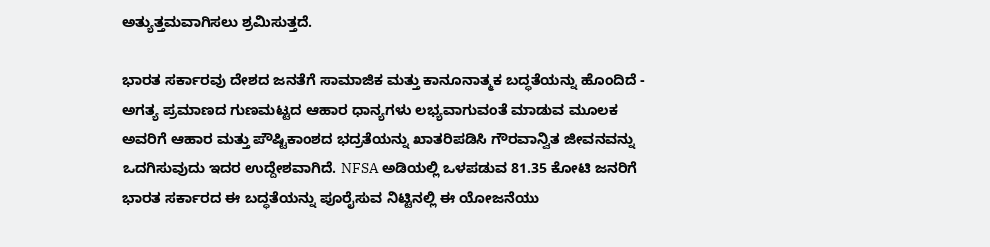ಅತ್ಯುತ್ತಮವಾಗಿಸಲು ಶ್ರಮಿಸುತ್ತದೆ.

ಭಾರತ ಸರ್ಕಾರವು ದೇಶದ ಜನತೆಗೆ ಸಾಮಾಜಿಕ ಮತ್ತು ಕಾನೂನಾತ್ಮಕ ಬದ್ಧತೆಯನ್ನು ಹೊಂದಿದೆ - ಅಗತ್ಯ ಪ್ರಮಾಣದ ಗುಣಮಟ್ಟದ ಆಹಾರ ಧಾನ್ಯಗಳು ಲಭ್ಯವಾಗುವಂತೆ ಮಾಡುವ ಮೂಲಕ ಅವರಿಗೆ ಆಹಾರ ಮತ್ತು ಪೌಷ್ಟಿಕಾಂಶದ ಭದ್ರತೆಯನ್ನು ಖಾತರಿಪಡಿಸಿ ಗೌರವಾನ್ವಿತ ಜೀವನವನ್ನು ಒದಗಿಸುವುದು ಇದರ ಉದ್ದೇಶವಾಗಿದೆ. NFSA ಅಡಿಯಲ್ಲಿ ಒಳಪಡುವ 81.35 ಕೋಟಿ ಜನರಿಗೆ ಭಾರತ ಸರ್ಕಾರದ ಈ ಬದ್ಧತೆಯನ್ನು ಪೂರೈಸುವ ನಿಟ್ಟಿನಲ್ಲಿ ಈ ಯೋಜನೆಯು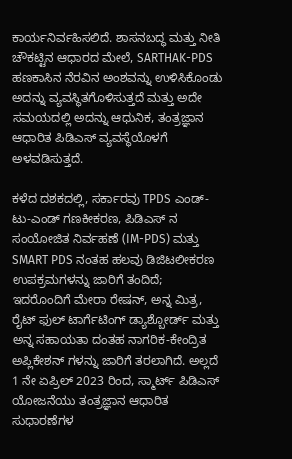ಕಾರ್ಯನಿರ್ವಹಿಸಲಿದೆ. ಶಾಸನಬದ್ಧ ಮತ್ತು ನೀತಿ ಚೌಕಟ್ಟಿನ ಆಧಾರದ ಮೇಲೆ, SARTHAK-PDS ಹಣಕಾಸಿನ ನೆರವಿನ ಅಂಶವನ್ನು ಉಳಿಸಿಕೊಂಡು ಅದನ್ನು ವ್ಯವಸ್ಥಿತಗೊಳಿಸುತ್ತದೆ ಮತ್ತು ಅದೇ ಸಮಯದಲ್ಲಿ ಅದನ್ನು ಆಧುನಿಕ, ತಂತ್ರಜ್ಞಾನ ಆಧಾರಿತ ಪಿಡಿಎಸ್ ವ್ಯವಸ್ಥೆಯೊಳಗೆ ಅಳವಡಿಸುತ್ತದೆ.

ಕಳೆದ ದಶಕದಲ್ಲಿ, ಸರ್ಕಾರವು TPDS ಎಂಡ್-ಟು-ಎಂಡ್ ಗಣಕೀಕರಣ, ಪಿಡಿಎಸ್ ನ ಸಂಯೋಜಿತ ನಿರ್ವಹಣೆ (IM-PDS) ಮತ್ತು SMART PDS ನಂತಹ ಹಲವು ಡಿಜಿಟಲೀಕರಣ ಉಪಕ್ರಮಗಳನ್ನು ಜಾರಿಗೆ ತಂದಿದೆ; ಇದರೊಂದಿಗೆ ಮೇರಾ ರೇಷನ್, ಅನ್ನ ಮಿತ್ರ, ರೈಟ್ ಫುಲ್ ಟಾರ್ಗೆಟಿಂಗ್ ಡ್ಯಾಶ್ಬೋರ್ಡ್ ಮತ್ತು ಅನ್ನ ಸಹಾಯತಾ ದಂತಹ ನಾಗರಿಕ-ಕೇಂದ್ರಿತ ಅಪ್ಲಿಕೇಶನ್ ಗಳನ್ನು ಜಾರಿಗೆ ತರಲಾಗಿದೆ. ಅಲ್ಲದೆ 1 ನೇ ಏಪ್ರಿಲ್ 2023 ರಿಂದ, ಸ್ಮಾರ್ಟ್ ಪಿಡಿಎಸ್ ಯೋಜನೆಯು ತಂತ್ರಜ್ಞಾನ ಆಧಾರಿತ ಸುಧಾರಣೆಗಳ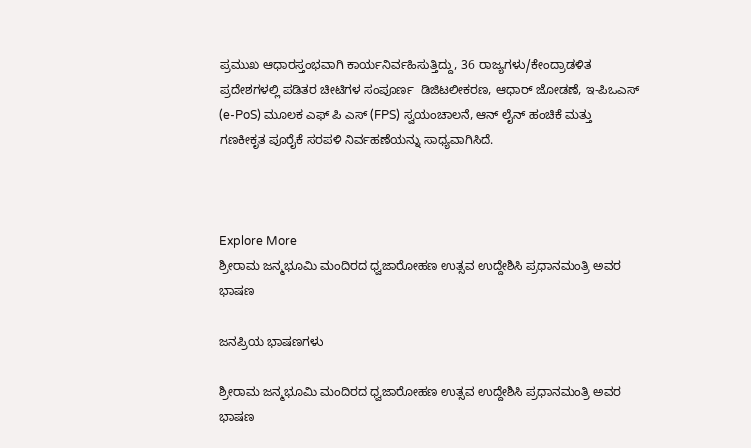ಪ್ರಮುಖ ಆಧಾರಸ್ತಂಭವಾಗಿ ಕಾರ್ಯನಿರ್ವಹಿಸುತ್ತಿದ್ದು, 36 ರಾಜ್ಯಗಳು/ಕೇಂದ್ರಾಡಳಿತ ಪ್ರದೇಶಗಳಲ್ಲಿ ಪಡಿತರ ಚೀಟಿಗಳ ಸಂಪೂರ್ಣ  ಡಿಜಿಟಲೀಕರಣ, ಆಧಾರ್ ಜೋಡಣೆ, ಇ-ಪಿಒಎಸ್ (e-PoS) ಮೂಲಕ ಎಫ್ ಪಿ ಎಸ್ (FPS) ಸ್ವಯಂಚಾಲನೆ, ಆನ್ ಲೈನ್ ಹಂಚಿಕೆ ಮತ್ತು ಗಣಕೀಕೃತ ಪೂರೈಕೆ ಸರಪಳಿ ನಿರ್ವಹಣೆಯನ್ನು ಸಾಧ್ಯವಾಗಿಸಿದೆ.



Explore More
ಶ್ರೀರಾಮ ಜನ್ಮಭೂಮಿ ಮಂದಿರದ ಧ್ವಜಾರೋಹಣ ಉತ್ಸವ ಉದ್ದೇಶಿಸಿ ಪ್ರಧಾನಮಂತ್ರಿ ಅವರ ಭಾಷಣ

ಜನಪ್ರಿಯ ಭಾಷಣಗಳು

ಶ್ರೀರಾಮ ಜನ್ಮಭೂಮಿ ಮಂದಿರದ ಧ್ವಜಾರೋಹಣ ಉತ್ಸವ ಉದ್ದೇಶಿಸಿ ಪ್ರಧಾನಮಂತ್ರಿ ಅವರ ಭಾಷಣ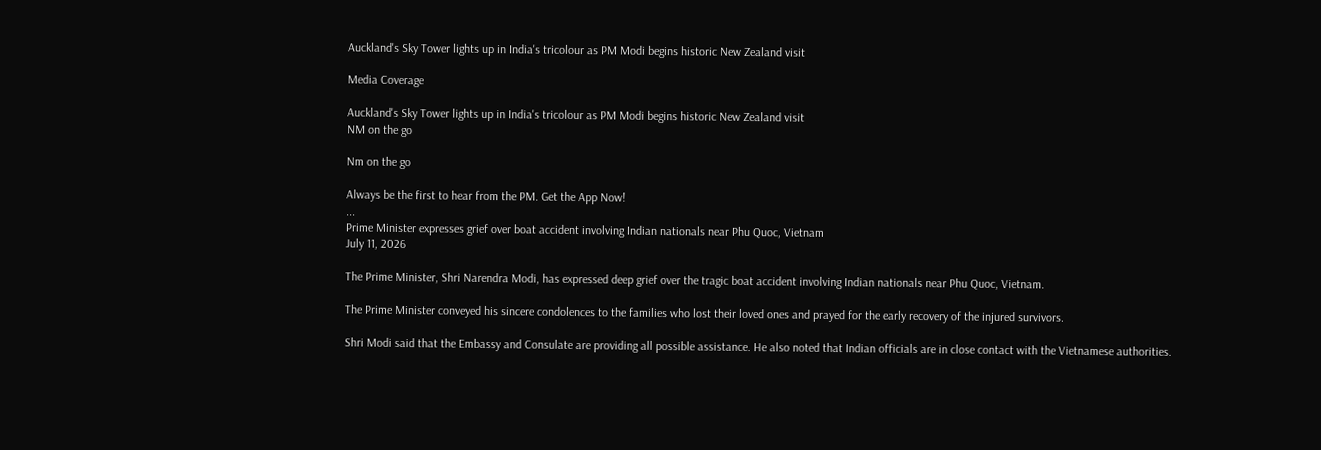Auckland's Sky Tower lights up in India's tricolour as PM Modi begins historic New Zealand visit

Media Coverage

Auckland's Sky Tower lights up in India's tricolour as PM Modi begins historic New Zealand visit
NM on the go

Nm on the go

Always be the first to hear from the PM. Get the App Now!
...
Prime Minister expresses grief over boat accident involving Indian nationals near Phu Quoc, Vietnam
July 11, 2026

The Prime Minister, Shri Narendra Modi, has expressed deep grief over the tragic boat accident involving Indian nationals near Phu Quoc, Vietnam.

The Prime Minister conveyed his sincere condolences to the families who lost their loved ones and prayed for the early recovery of the injured survivors.

Shri Modi said that the Embassy and Consulate are providing all possible assistance. He also noted that Indian officials are in close contact with the Vietnamese authorities.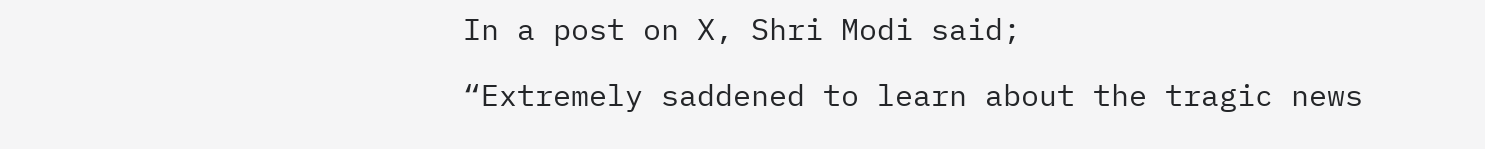In a post on X, Shri Modi said;

“Extremely saddened to learn about the tragic news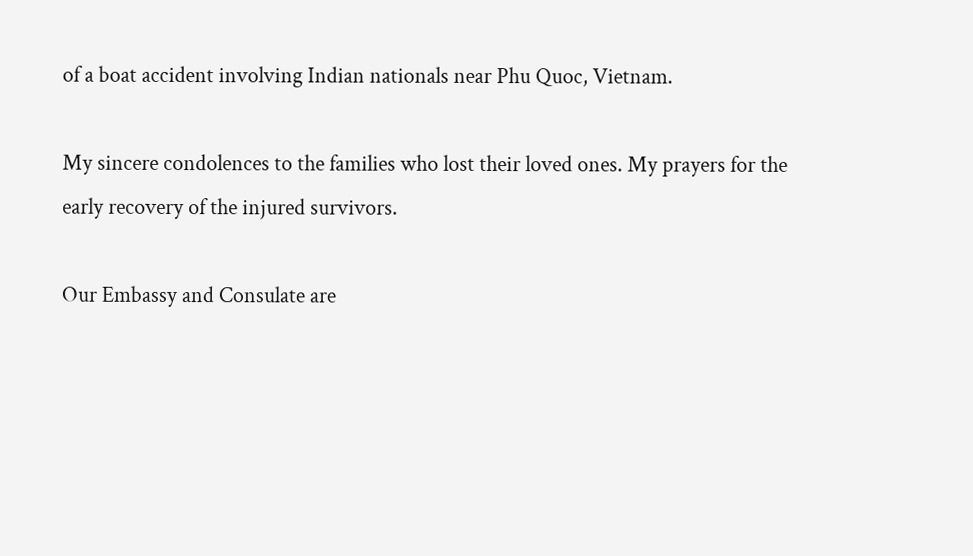of a boat accident involving Indian nationals near Phu Quoc, Vietnam.

My sincere condolences to the families who lost their loved ones. My prayers for the early recovery of the injured survivors.

Our Embassy and Consulate are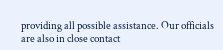providing all possible assistance. Our officials are also in close contact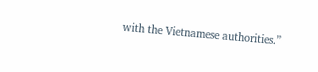with the Vietnamese authorities.”